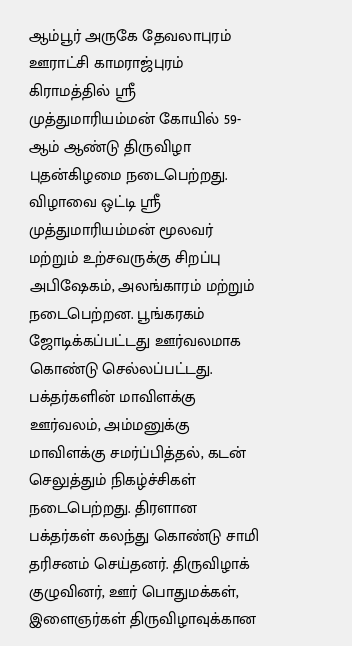ஆம்பூர் அருகே தேவலாபுரம் ஊராட்சி காமராஜ்புரம் கிராமத்தில் ஸ்ரீ முத்துமாரியம்மன் கோயில் 59-ஆம் ஆண்டு திருவிழா புதன்கிழமை நடைபெற்றது.
விழாவை ஒட்டி ஸ்ரீ முத்துமாரியம்மன் மூலவர் மற்றும் உற்சவருக்கு சிறப்பு அபிஷேகம், அலங்காரம் மற்றும் நடைபெற்றன. பூங்கரகம் ஜோடிக்கப்பட்டது ஊர்வலமாக கொண்டு செல்லப்பட்டது.
பக்தர்களின் மாவிளக்கு ஊர்வலம், அம்மனுக்கு மாவிளக்கு சமர்ப்பித்தல், கடன் செலுத்தும் நிகழ்ச்சிகள் நடைபெற்றது. திரளான பக்தர்கள் கலந்து கொண்டு சாமி தரிசனம் செய்தனர். திருவிழாக் குழுவினர், ஊர் பொதுமக்கள், இளைஞர்கள் திருவிழாவுக்கான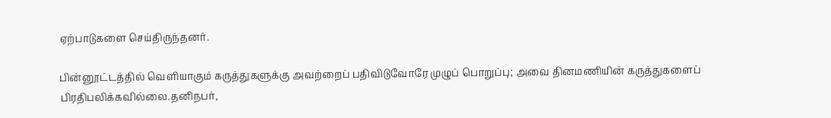ஏற்பாடுகளை செய்திருந்தனர்.

பின்னூட்டத்தில் வெளியாகும் கருத்துகளுக்கு அவற்றைப் பதிவிடுவோரே முழுப் பொறுப்பு; அவை தினமணியின் கருத்துகளைப் பிரதிபலிக்கவில்லை.தனிநபர்,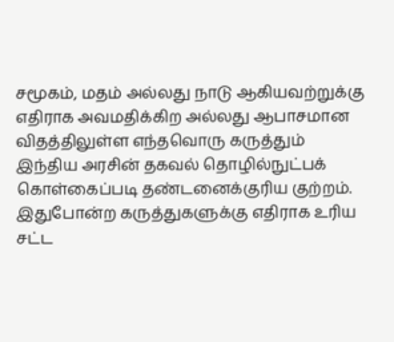சமூகம், மதம் அல்லது நாடு ஆகியவற்றுக்கு எதிராக அவமதிக்கிற அல்லது ஆபாசமான விதத்திலுள்ள எந்தவொரு கருத்தும் இந்திய அரசின் தகவல் தொழில்நுட்பக் கொள்கைப்படி தண்டனைக்குரிய குற்றம். இதுபோன்ற கருத்துகளுக்கு எதிராக உரிய சட்ட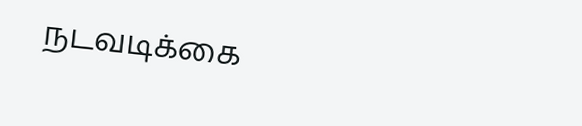நடவடிக்கை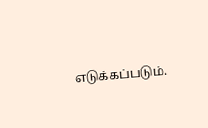எடுக்கப்படும்.